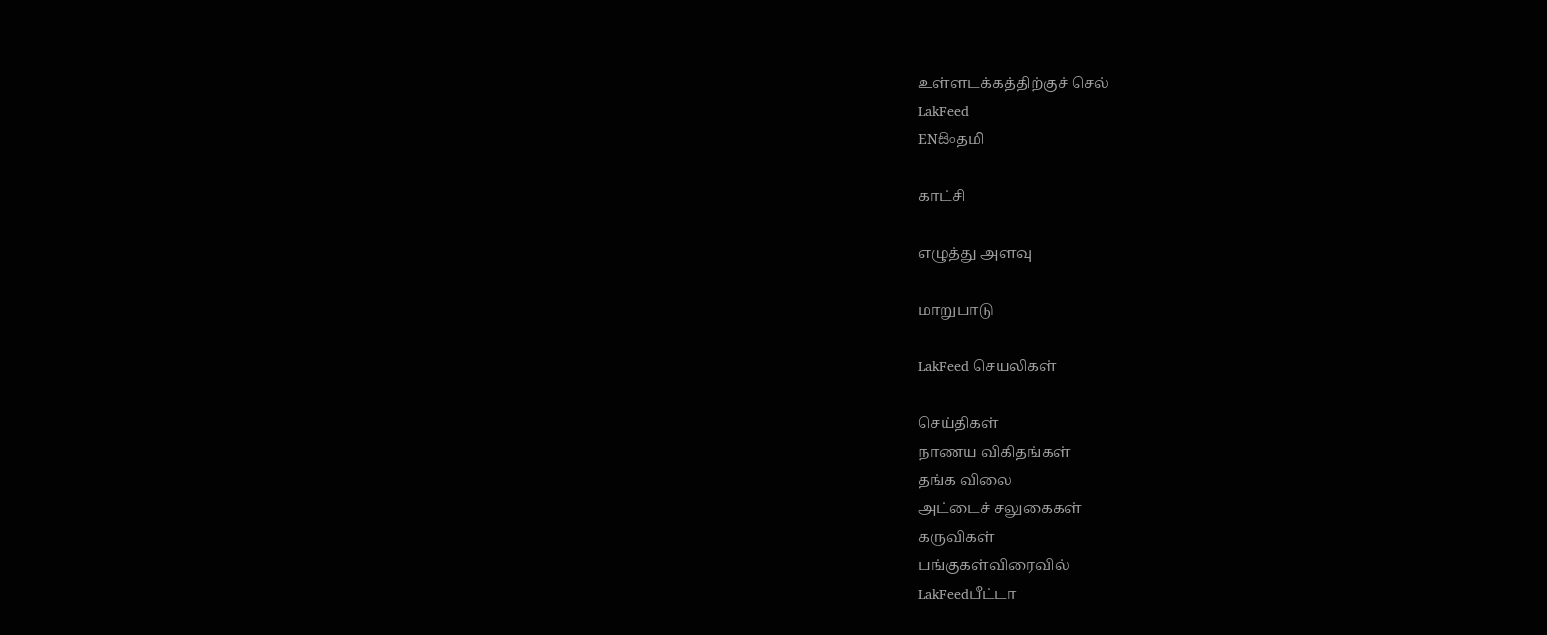உள்ளடக்கத்திற்குச் செல்
LakFeed
ENසිංதமி

காட்சி

எழுத்து அளவு

மாறுபாடு

LakFeed செயலிகள்

செய்திகள்
நாணய விகிதங்கள்
தங்க விலை
அட்டைச் சலுகைகள்
கருவிகள்
பங்குகள்விரைவில்
LakFeedபீட்டா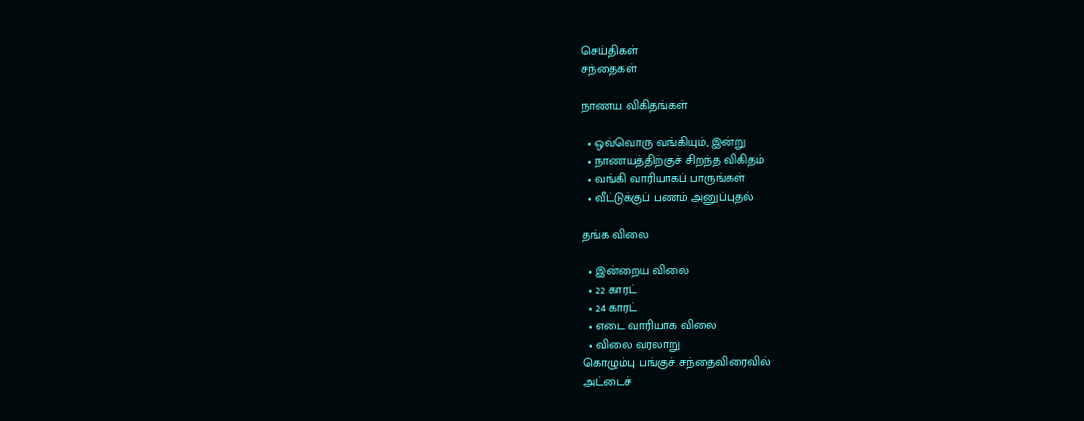செய்திகள்
சந்தைகள்

நாணய விகிதங்கள்

  • ஒவ்வொரு வங்கியும், இன்று
  • நாணயத்திற்குச் சிறந்த விகிதம்
  • வங்கி வாரியாகப் பாருங்கள்
  • வீட்டுக்குப் பணம் அனுப்புதல்

தங்க விலை

  • இன்றைய விலை
  • 22 காரட்
  • 24 காரட்
  • எடை வாரியாக விலை
  • விலை வரலாறு
கொழும்பு பங்குச் சந்தைவிரைவில்
அட்டைச்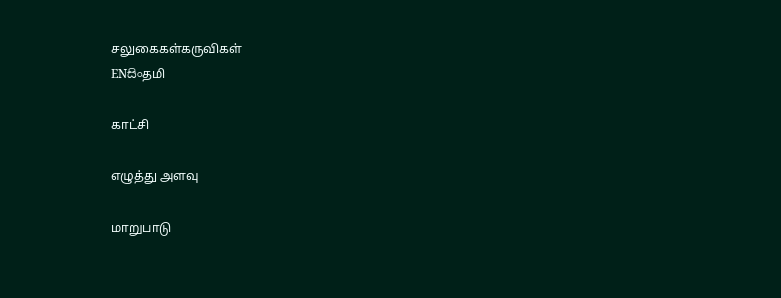சலுகைகள்கருவிகள்
ENසිංதமி

காட்சி

எழுத்து அளவு

மாறுபாடு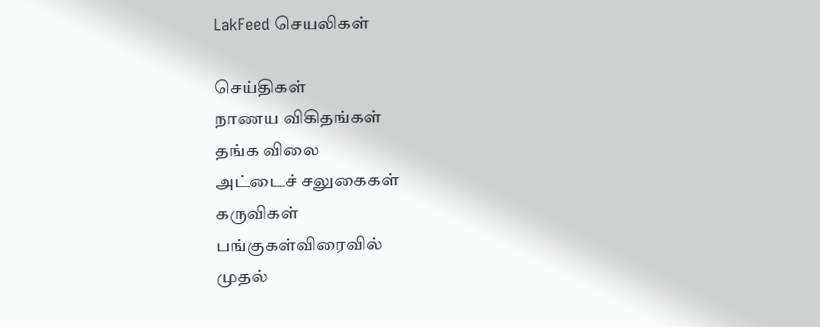LakFeed செயலிகள்

செய்திகள்
நாணய விகிதங்கள்
தங்க விலை
அட்டைச் சலுகைகள்
கருவிகள்
பங்குகள்விரைவில்
முதல்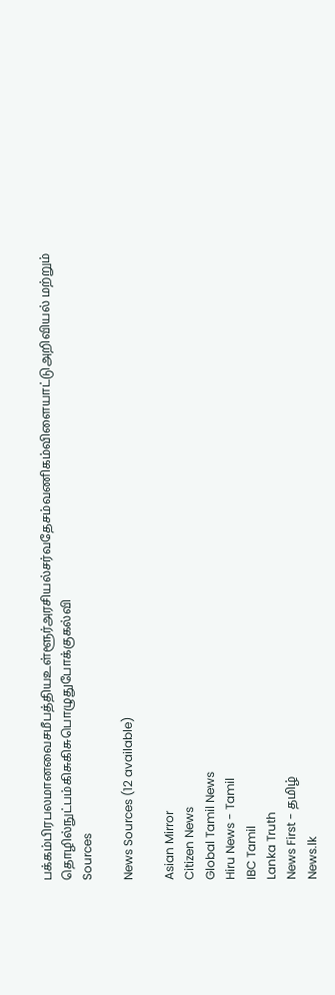பக்கம்பிரபலமானவைசமீபத்தியஉள்ளூர்அரசியல்சர்வதேசம்வணிகம்விளையாட்டுஅறிவியல் மற்றும் தொழில்நுட்பம்கிசுகிசுபொழுதுபோக்குகல்வி
Sources

News Sources (12 available)

Asian Mirror
Citizen News
Global Tamil News
Hiru News - Tamil
IBC Tamil
Lanka Truth
News First - தமிழ்
News.lk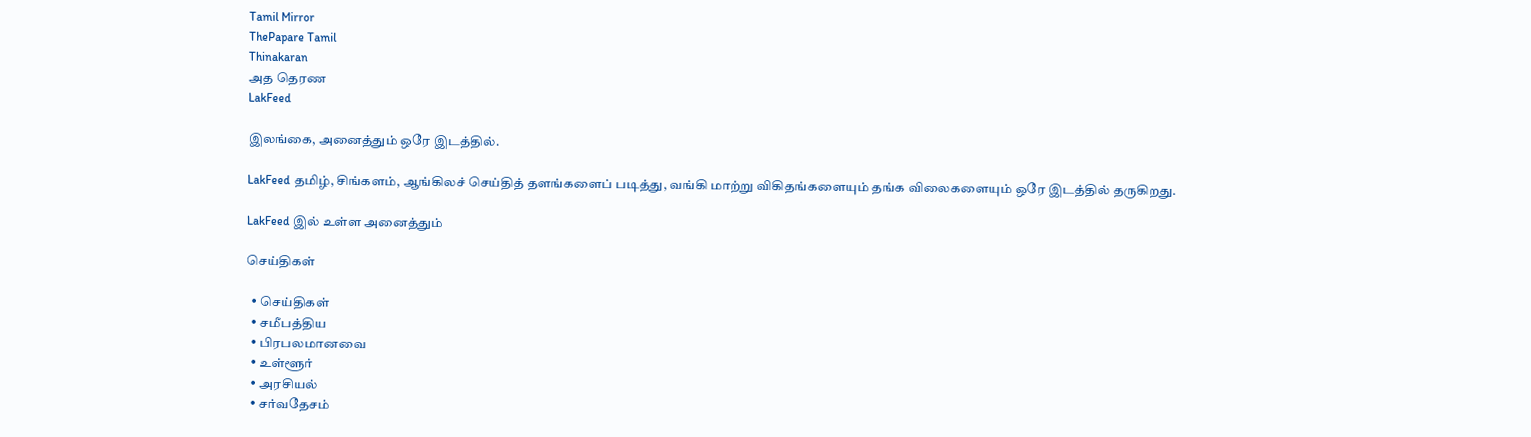Tamil Mirror
ThePapare Tamil
Thinakaran
அத தெரண
LakFeed

இலங்கை, அனைத்தும் ஒரே இடத்தில்.

LakFeed தமிழ், சிங்களம், ஆங்கிலச் செய்தித் தளங்களைப் படித்து, வங்கி மாற்று விகிதங்களையும் தங்க விலைகளையும் ஒரே இடத்தில் தருகிறது.

LakFeed இல் உள்ள அனைத்தும்

செய்திகள்

  • செய்திகள்
  • சமீபத்திய
  • பிரபலமானவை
  • உள்ளூர்
  • அரசியல்
  • சர்வதேசம்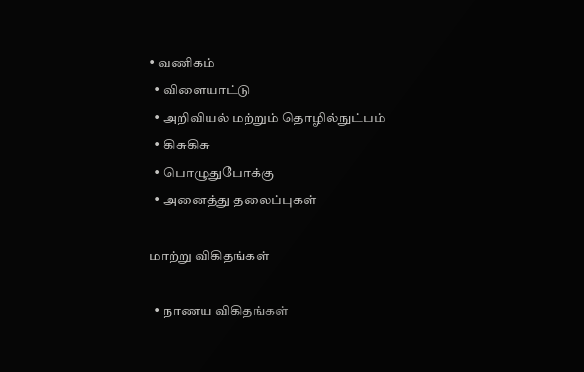• வணிகம்
  • விளையாட்டு
  • அறிவியல் மற்றும் தொழில்நுட்பம்
  • கிசுகிசு
  • பொழுதுபோக்கு
  • அனைத்து தலைப்புகள்

மாற்று விகிதங்கள்

  • நாணய விகிதங்கள்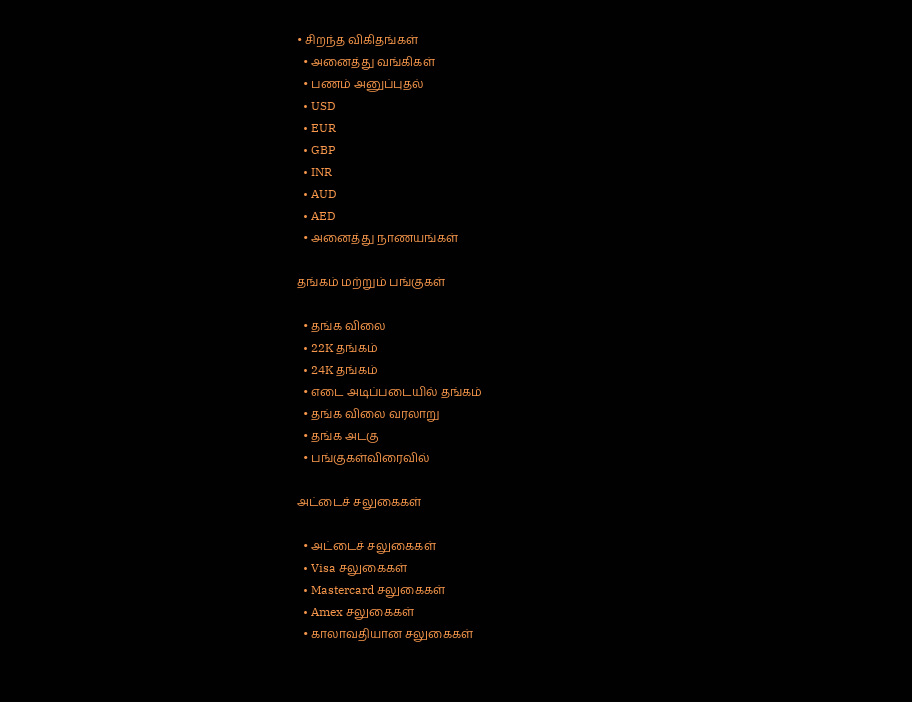• சிறந்த விகிதங்கள்
  • அனைத்து வங்கிகள்
  • பணம் அனுப்புதல்
  • USD
  • EUR
  • GBP
  • INR
  • AUD
  • AED
  • அனைத்து நாணயங்கள்

தங்கம் மற்றும் பங்குகள்

  • தங்க விலை
  • 22K தங்கம்
  • 24K தங்கம்
  • எடை அடிப்படையில் தங்கம்
  • தங்க விலை வரலாறு
  • தங்க அடகு
  • பங்குகள்விரைவில்

அட்டைச் சலுகைகள்

  • அட்டைச் சலுகைகள்
  • Visa சலுகைகள்
  • Mastercard சலுகைகள்
  • Amex சலுகைகள்
  • காலாவதியான சலுகைகள்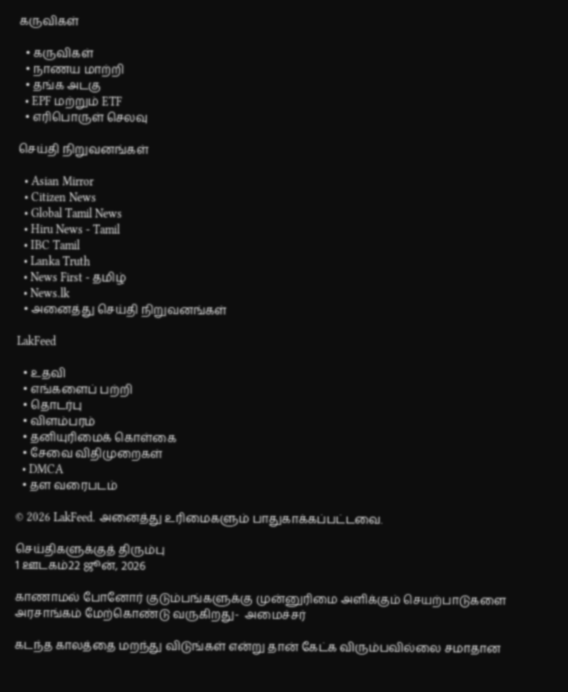கருவிகள்

  • கருவிகள்
  • நாணய மாற்றி
  • தங்க அடகு
  • EPF மற்றும் ETF
  • எரிபொருள் செலவு

செய்தி நிறுவனங்கள்

  • Asian Mirror
  • Citizen News
  • Global Tamil News
  • Hiru News - Tamil
  • IBC Tamil
  • Lanka Truth
  • News First - தமிழ்
  • News.lk
  • அனைத்து செய்தி நிறுவனங்கள்

LakFeed

  • உதவி
  • எங்களைப் பற்றி
  • தொடர்பு
  • விளம்பரம்
  • தனியுரிமைக் கொள்கை
  • சேவை விதிமுறைகள்
  • DMCA
  • தள வரைபடம்

© 2026 LakFeed. அனைத்து உரிமைகளும் பாதுகாக்கப்பட்டவை.

செய்திகளுக்குத் திரும்பு
1 ஊடகம்22 ஜூன், 2026

காணாமல் போனோர் குடும்பங்களுக்கு முன்னுரிமை அளிக்கும் செயற்பாடுகளை அரசாங்கம் மேற்கொண்டு வருகிறது-  அமைச்சர்

கடந்த காலத்தை மறந்து விடுங்கள் என்று தான் கேட்க விரும்பவில்லை சமாதான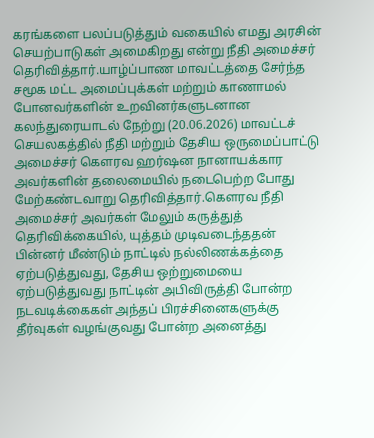கரங்களை பலப்படுத்தும் வகையில் எமது அரசின் செயற்பாடுகள் அமைகிறது என்று நீதி அமைச்சர் தெரிவித்தார்.யாழ்ப்பாண மாவட்டத்தை சேர்ந்த சமூக மட்ட அமைப்புக்கள் மற்றும் காணாமல் போனவர்களின் உறவினர்களுடனான கலந்துரையாடல் நேற்று (20.06.2026) மாவட்டச் செயலகத்தில் நீதி மற்றும் தேசிய ஒருமைப்பாட்டு அமைச்சர் கௌரவ ஹர்ஷன நானாயக்கார அவர்களின் தலைமையில் நடைபெற்ற போது மேற்கண்டவாறு தெரிவித்தார்.கெளரவ நீதி அமைச்சர் அவர்கள் மேலும் கருத்துத் தெரிவிக்கையில், யுத்தம் முடிவடைந்ததன் பின்னர் மீண்டும் நாட்டில் நல்லிணக்கத்தை ஏற்படுத்துவது, தேசிய ஒற்றுமையை ஏற்படுத்துவது நாட்டின் அபிவிருத்தி போன்ற நடவடிக்கைகள் அந்தப் பிரச்சினைகளுக்கு தீர்வுகள் வழங்குவது போன்ற அனைத்து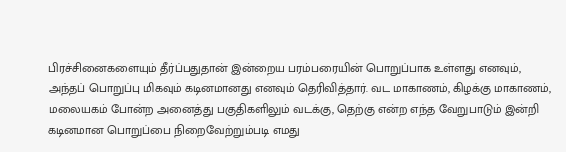பிரச்சினைகளையும் தீர்ப்பதுதான் இன்றைய பரம்பரையின் பொறுப்பாக உள்ளது எனவும், அந்தப் பொறுப்பு மிகவும் கடினமானது எனவும் தெரிவித்தார். வட மாகாணம், கிழக்கு மாகாணம், மலையகம் போன்ற அனைத்து பகுதிகளிலும் வடக்கு, தெற்கு என்ற எந்த வேறுபாடும் இன்றி கடினமான பொறுப்பை நிறைவேற்றும்படி எமது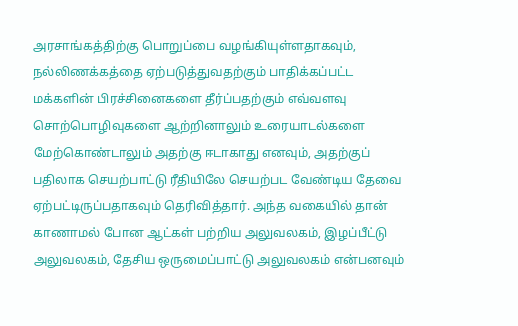அரசாங்கத்திற்கு பொறுப்பை வழங்கியுள்ளதாகவும், நல்லிணக்கத்தை ஏற்படுத்துவதற்கும் பாதிக்கப்பட்ட மக்களின் பிரச்சினைகளை தீர்ப்பதற்கும் எவ்வளவு சொற்பொழிவுகளை ஆற்றினாலும் உரையாடல்களை மேற்கொண்டாலும் அதற்கு ஈடாகாது எனவும், அதற்குப் பதிலாக செயற்பாட்டு ரீதியிலே செயற்பட வேண்டிய தேவை ஏற்பட்டிருப்பதாகவும் தெரிவித்தார். அந்த வகையில் தான் காணாமல் போன ஆட்கள் பற்றிய அலுவலகம், இழப்பீட்டு அலுவலகம், தேசிய ஒருமைப்பாட்டு அலுவலகம் என்பனவும்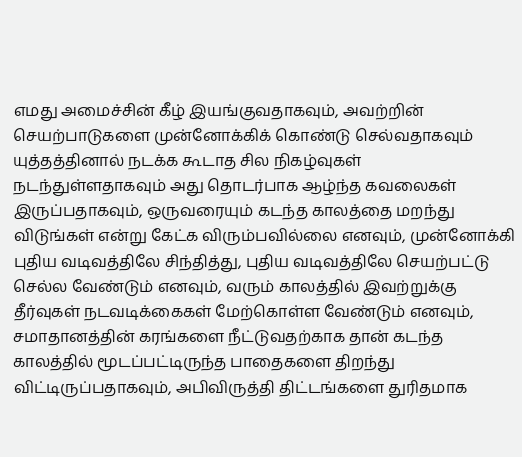எமது அமைச்சின் கீழ் இயங்குவதாகவும், அவற்றின் செயற்பாடுகளை முன்னோக்கிக் கொண்டு செல்வதாகவும் யுத்தத்தினால் நடக்க கூடாத சில நிகழ்வுகள் நடந்துள்ளதாகவும் அது தொடர்பாக ஆழ்ந்த கவலைகள் இருப்பதாகவும், ஒருவரையும் கடந்த காலத்தை மறந்து விடுங்கள் என்று கேட்க விரும்பவில்லை எனவும், முன்னோக்கி புதிய வடிவத்திலே சிந்தித்து, புதிய வடிவத்திலே செயற்பட்டு செல்ல வேண்டும் எனவும், வரும் காலத்தில் இவற்றுக்கு தீர்வுகள் நடவடிக்கைகள் மேற்கொள்ள வேண்டும் எனவும், சமாதானத்தின் கரங்களை நீட்டுவதற்காக தான் கடந்த காலத்தில் மூடப்பட்டிருந்த பாதைகளை திறந்து விட்டிருப்பதாகவும், அபிவிருத்தி திட்டங்களை துரிதமாக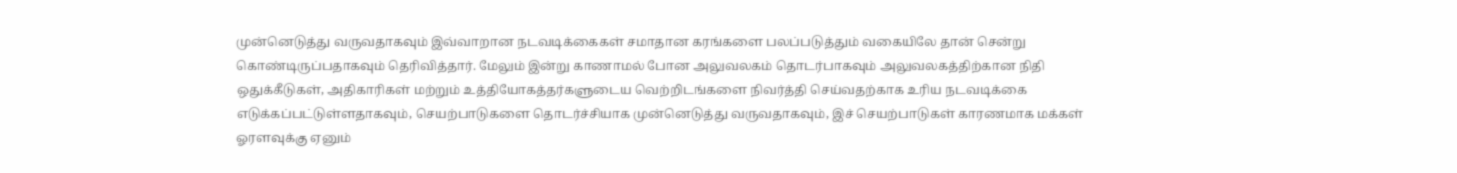முன்னெடுத்து வருவதாகவும் இவ்வாறான நடவடிக்கைகள் சமாதான கரங்களை பலப்படுத்தும் வகையிலே தான் சென்று கொண்டிருப்பதாகவும் தெரிவித்தார். மேலும் இன்று காணாமல் போன அலுவலகம் தொடர்பாகவும் அலுவலகத்திற்கான நிதி ஒதுக்கீடுகள், அதிகாரிகள் மற்றும் உத்தியோகத்தர்களுடைய வெற்றிடங்களை நிவர்த்தி செய்வதற்காக உரிய நடவடிக்கை எடுக்கப்பட்டுள்ளதாகவும், செயற்பாடுகளை தொடர்ச்சியாக முன்னெடுத்து வருவதாகவும், இச் செயற்பாடுகள் காரணமாக மக்கள் ஓரளவுக்கு ஏனும்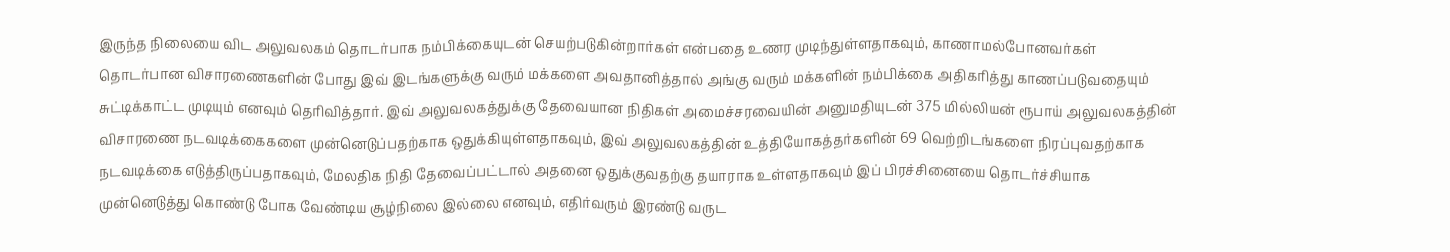இருந்த நிலையை விட அலுவலகம் தொடர்பாக நம்பிக்கையுடன் செயற்படுகின்றார்கள் என்பதை உணர முடிந்துள்ளதாகவும், காணாமல்போனவர்கள் தொடர்பான விசாரணைகளின் போது இவ் இடங்களுக்கு வரும் மக்களை அவதானித்தால் அங்கு வரும் மக்களின் நம்பிக்கை அதிகரித்து காணப்படுவதையும் சுட்டிக்காட்ட முடியும் எனவும் தெரிவித்தார். இவ் அலுவலகத்துக்கு தேவையான நிதிகள் அமைச்சரவையின் அனுமதியுடன் 375 மில்லியன் ரூபாய் அலுவலகத்தின் விசாரணை நடவடிக்கைகளை முன்னெடுப்பதற்காக ஒதுக்கியுள்ளதாகவும், இவ் அலுவலகத்தின் உத்தியோகத்தர்களின் 69 வெற்றிடங்களை நிரப்புவதற்காக நடவடிக்கை எடுத்திருப்பதாகவும், மேலதிக நிதி தேவைப்பட்டால் அதனை ஒதுக்குவதற்கு தயாராக உள்ளதாகவும் இப் பிரச்சினையை தொடர்ச்சியாக முன்னெடுத்து கொண்டு போக வேண்டிய சூழ்நிலை இல்லை எனவும், எதிர்வரும் இரண்டு வருட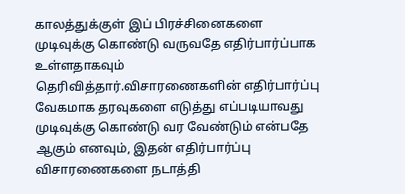காலத்துக்குள் இப் பிரச்சினைகளை முடிவுக்கு கொண்டு வருவதே எதிர்பார்ப்பாக உள்ளதாகவும் தெரிவித்தார்.விசாரணைகளின் எதிர்பார்ப்பு வேகமாக தரவுகளை எடுத்து எப்படியாவது முடிவுக்கு கொண்டு வர வேண்டும் என்பதே ஆகும் எனவும், இதன் எதிர்பார்ப்பு விசாரணைகளை நடாத்தி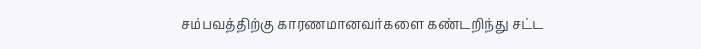சம்பவத்திற்கு காரணமானவர்களை கண்டறிந்து சட்ட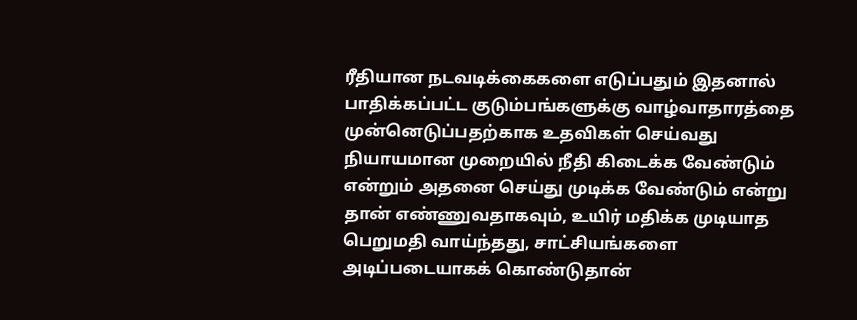ரீதியான நடவடிக்கைகளை எடுப்பதும் இதனால் பாதிக்கப்பட்ட குடும்பங்களுக்கு வாழ்வாதாரத்தை முன்னெடுப்பதற்காக உதவிகள் செய்வது நியாயமான முறையில் நீதி கிடைக்க வேண்டும் என்றும் அதனை செய்து முடிக்க வேண்டும் என்று தான் எண்ணுவதாகவும், உயிர் மதிக்க முடியாத பெறுமதி வாய்ந்தது, சாட்சியங்களை அடிப்படையாகக் கொண்டுதான்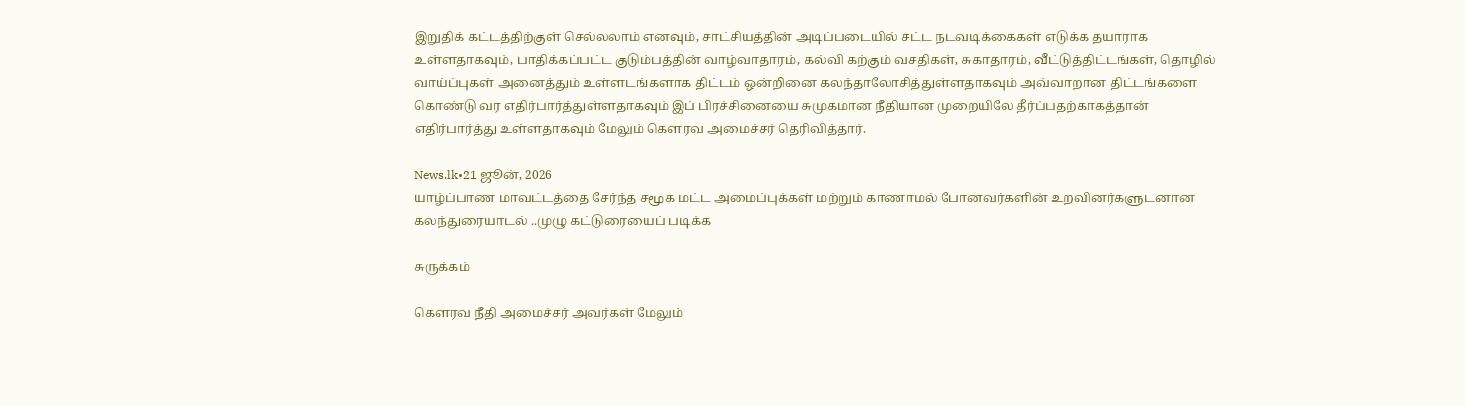இறுதிக் கட்டத்திற்குள் செல்லலாம் எனவும், சாட்சியத்தின் அடிப்படையில் சட்ட நடவடிக்கைகள் எடுக்க தயாராக உள்ளதாகவும், பாதிக்கப்பட்ட குடும்பத்தின் வாழ்வாதாரம், கல்வி கற்கும் வசதிகள், சுகாதாரம், வீட்டுத்திட்டங்கள், தொழில் வாய்ப்புகள் அனைத்தும் உள்ளடங்களாக திட்டம் ஒன்றினை கலந்தாலோசித்துள்ளதாகவும் அவ்வாறான திட்டங்களை கொண்டு வர எதிர்பார்த்துள்ளதாகவும் இப் பிரச்சினையை சுமுகமான நீதியான முறையிலே தீர்ப்பதற்காகத்தான் எதிர்பார்த்து உள்ளதாகவும் மேலும் கெளரவ அமைச்சர் தெரிவித்தார்.

News.lk•21 ஜூன், 2026
யாழ்ப்பாண மாவட்டத்தை சேர்ந்த சமூக மட்ட அமைப்புக்கள் மற்றும் காணாமல் போனவர்களின் உறவினர்களுடனான கலந்துரையாடல் ..முழு கட்டுரையைப் படிக்க

சுருக்கம்

கெளரவ நீதி அமைச்சர் அவர்கள் மேலும்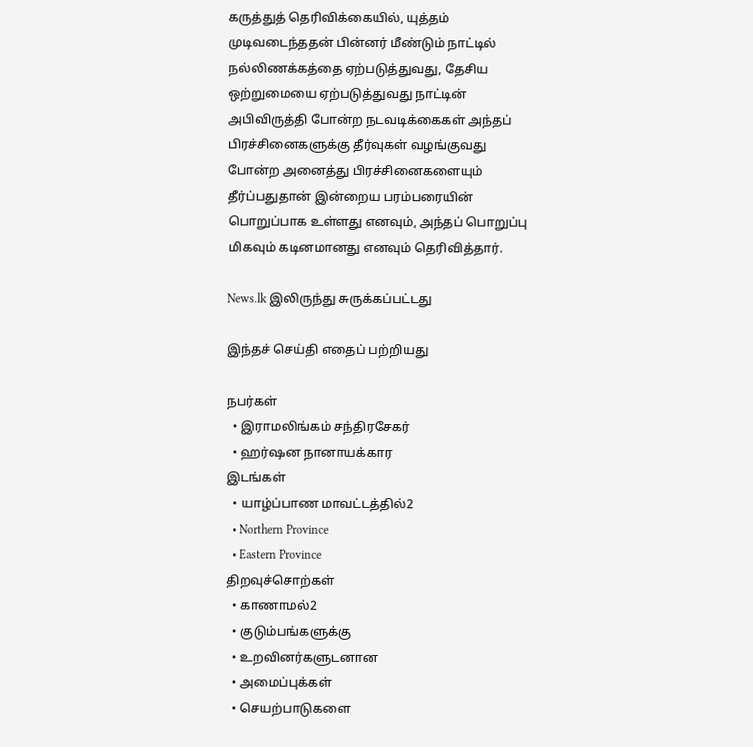கருத்துத் தெரிவிக்கையில், யுத்தம் முடிவடைந்ததன் பின்னர் மீண்டும் நாட்டில் நல்லிணக்கத்தை ஏற்படுத்துவது, தேசிய ஒற்றுமையை ஏற்படுத்துவது நாட்டின் அபிவிருத்தி போன்ற நடவடிக்கைகள் அந்தப் பிரச்சினைகளுக்கு தீர்வுகள் வழங்குவது போன்ற அனைத்து பிரச்சினைகளையும் தீர்ப்பதுதான் இன்றைய பரம்பரையின் பொறுப்பாக உள்ளது எனவும், அந்தப் பொறுப்பு மிகவும் கடினமானது எனவும் தெரிவித்தார்.

News.lk இலிருந்து சுருக்கப்பட்டது

இந்தச் செய்தி எதைப் பற்றியது

நபர்கள்
  • இராமலிங்கம் சந்திரசேகர்
  • ஹர்ஷன நானாயக்கார
இடங்கள்
  • யாழ்ப்பாண மாவட்டத்தில்2
  • Northern Province
  • Eastern Province
திறவுச்சொற்கள்
  • காணாமல்2
  • குடும்பங்களுக்கு
  • உறவினர்களுடனான
  • அமைப்புக்கள்
  • செயற்பாடுகளை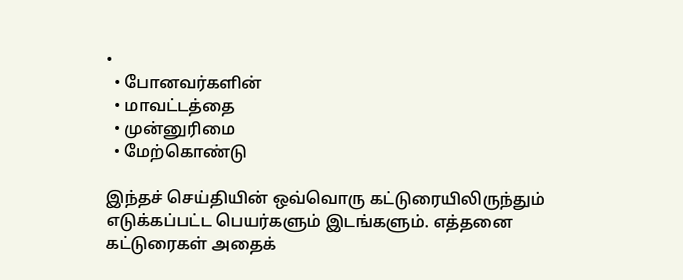•
  • போனவர்களின்
  • மாவட்டத்தை
  • முன்னுரிமை
  • மேற்கொண்டு

இந்தச் செய்தியின் ஒவ்வொரு கட்டுரையிலிருந்தும் எடுக்கப்பட்ட பெயர்களும் இடங்களும். எத்தனை கட்டுரைகள் அதைக்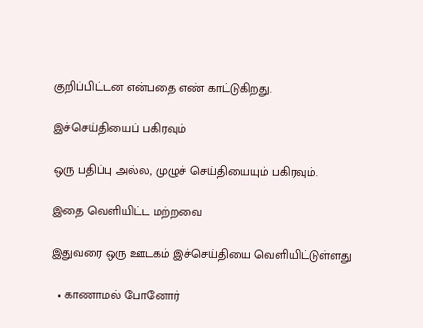குறிப்பிட்டன என்பதை எண் காட்டுகிறது.

இச்செய்தியைப் பகிரவும்

ஒரு பதிப்பு அல்ல, முழுச் செய்தியையும் பகிரவும்.

இதை வெளியிட்ட மற்றவை

இதுவரை ஒரு ஊடகம் இச்செய்தியை வெளியிட்டுள்ளது

  • காணாமல் போனோர்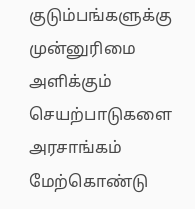குடும்பங்களுக்கு முன்னுரிமை அளிக்கும் செயற்பாடுகளை அரசாங்கம் மேற்கொண்டு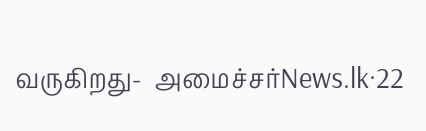வருகிறது-  அமைச்சர்News.lk·22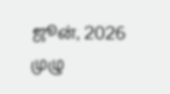ஜூன், 2026
முழு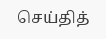செய்தித்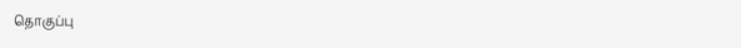தொகுப்பு